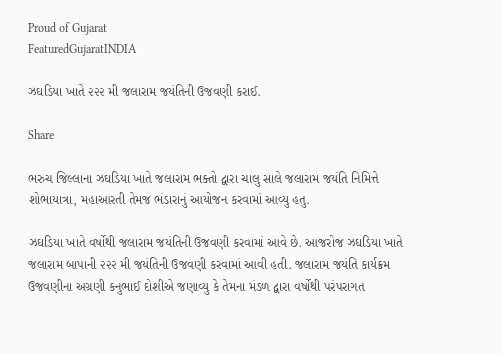Proud of Gujarat
FeaturedGujaratINDIA

ઝઘડિયા ખાતે ૨૨૨ મી જલારામ જયંતિની ઉજવણી કરાઈ.

Share

ભરુચ જિલ્લાના ઝઘડિયા ખાતે જલારામ ભક્તો દ્વારા ચાલુ સાલે જલારામ જયંતિ નિમિત્તે શોભાયાત્રા, મહાઆરતી તેમજ ભંડારાનું આયોજન કરવામાં આવ્યુ હતુ.

ઝઘડિયા ખાતે વર્ષોથી જલારામ જયંતિની ઉજવણી કરવામાં આવે છે. આજરોજ ઝઘડિયા ખાતે જલારામ બાપાની ૨૨૨ મી જયંતિની ઉજવણી કરવામાં આવી હતી. જલારામ જયંતિ કાર્યક્રમ ઉજવણીના અગ્રણી કનુભાઈ દોશીએ જણાવ્યુ કે તેમના મંડળ દ્વારા વર્ષોથી પરંપરાગત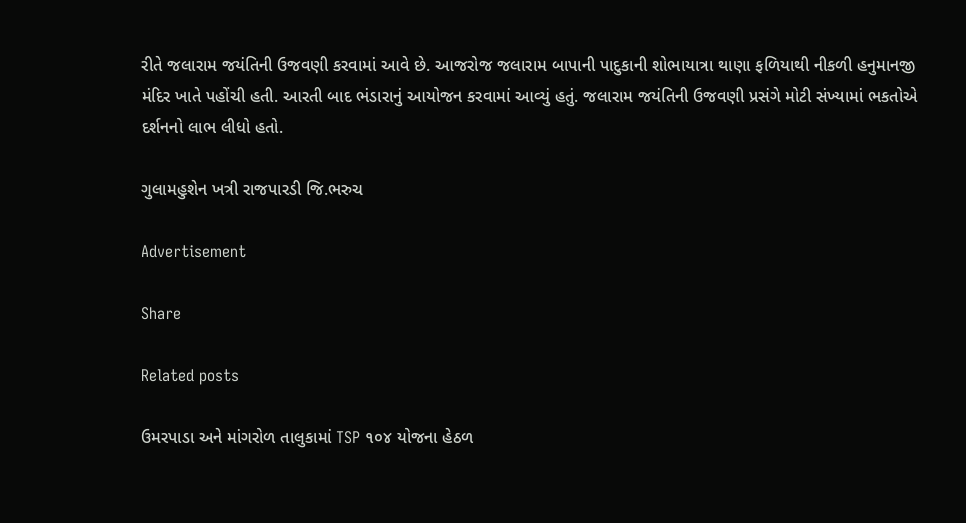રીતે જલારામ જયંતિની ઉજવણી કરવામાં આવે છે. આજરોજ જલારામ બાપાની પાદુકાની શોભાયાત્રા થાણા ફળિયાથી નીકળી હનુમાનજી મંદિર ખાતે પહોંચી હતી. આરતી બાદ ભંડારાનું આયોજન કરવામાં આવ્યું હતું. જલારામ જયંતિની ઉજવણી પ્રસંગે મોટી સંખ્યામાં ભકતોએ દર્શનનો લાભ લીધો હતો.

ગુલામહુશેન ખત્રી રાજપારડી જિ.ભરુચ

Advertisement

Share

Related posts

ઉમરપાડા અને માંગરોળ તાલુકામાં TSP ૧૦૪ યોજના હેઠળ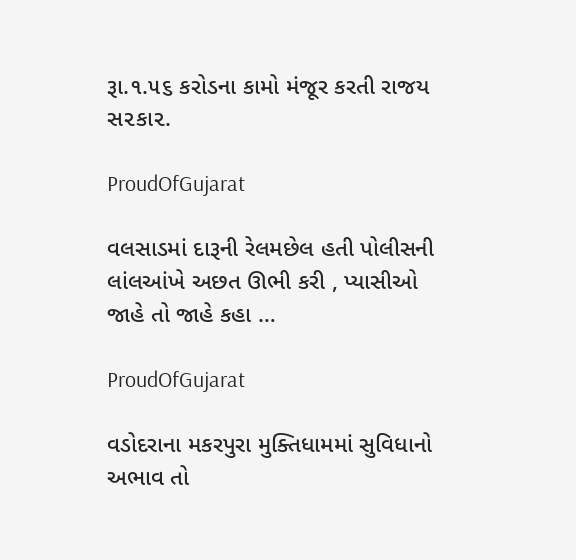રૂા.૧.૫૬ કરોડના કામો મંજૂર કરતી રાજય સ૨કા૨.

ProudOfGujarat

વલસાડમાં દારૂની રેલમછેલ હતી પોલીસની લાંલઆંખે અછત ઊભી કરી , પ્યાસીઓ જાહે તો જાહે કહા …

ProudOfGujarat

વડોદરાના મકરપુરા મુક્તિધામમાં સુવિધાનો અભાવ તો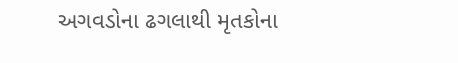અગવડોના ઢગલાથી મૃતકોના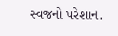સ્વજનો પરેશાન.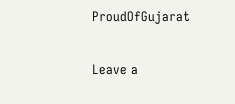ProudOfGujarat

Leave a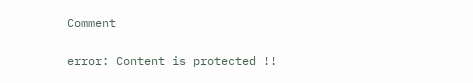Comment

error: Content is protected !!